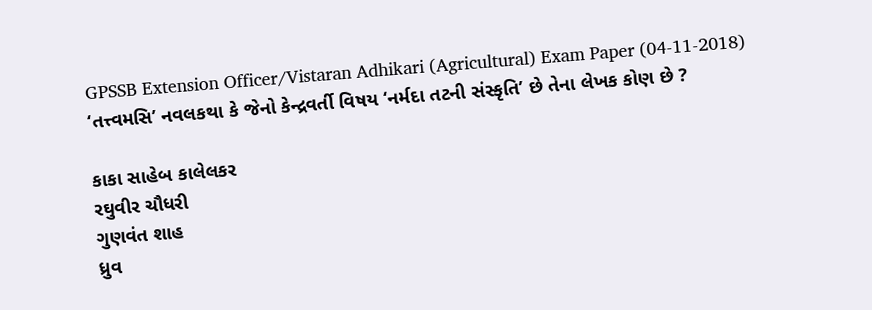GPSSB Extension Officer/Vistaran Adhikari (Agricultural) Exam Paper (04-11-2018)
‘તત્ત્વમસિ’ નવલકથા કે જેનો કેન્દ્રવર્તી વિષય ‘નર્મદા તટની સંસ્કૃતિ’ છે તેના લેખક કોણ છે ?

કાકા સાહેબ કાલેલકર
રઘુવીર ચૌધરી
ગુણવંત શાહ
ધ્રુવ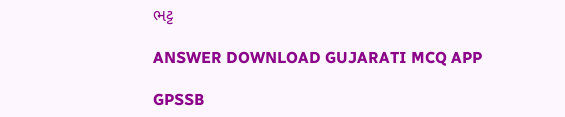ભટ્ટ

ANSWER DOWNLOAD GUJARATI MCQ APP

GPSSB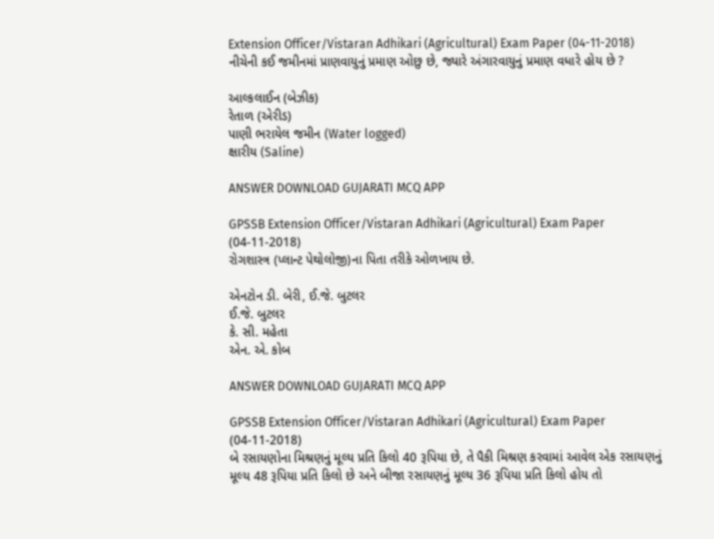Extension Officer/Vistaran Adhikari (Agricultural) Exam Paper (04-11-2018)
નીચેની કઈ જમીનમાં પ્રાણવાયુનું પ્રમાણ ઓછુ છે, જ્યારે અંગારવાયુનું પ્રમાણ વધારે હોય છે ?

આલ્કલાઈન (બેઝીક)
રેતાળ (એરીડ)
પાણી ભરાયેલ જમીન (Water logged)
ક્ષારીય (Saline)

ANSWER DOWNLOAD GUJARATI MCQ APP

GPSSB Extension Officer/Vistaran Adhikari (Agricultural) Exam Paper (04-11-2018)
રોગશાસ્ત્ર (પ્લાન્ટ પેથોલોજી)ના પિતા તરીકે ઓળખાય છે.

એનટોન ડી. બેરી, ઈ.જે. બુટલર
ઈ.જે. બુટલર
કે. સી. મહેતા
એન. એ. કોબ

ANSWER DOWNLOAD GUJARATI MCQ APP

GPSSB Extension Officer/Vistaran Adhikari (Agricultural) Exam Paper (04-11-2018)
બે રસાયણોના મિશ્રણનું મૂલ્ય પ્રતિ કિલો 40 રૂપિયા છે, તે પૈકી મિશ્રણ કરવામાં આવેલ એક રસાયણનું મૂલ્ય 48 રૂપિયા પ્રતિ કિલો છે અને બીજા રસાયણનું મૂલ્ય 36 રૂપિયા પ્રતિ કિલો હોય તો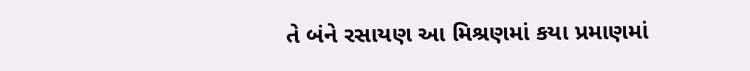તે બંને રસાયણ આ મિશ્રણમાં કયા પ્રમાણમાં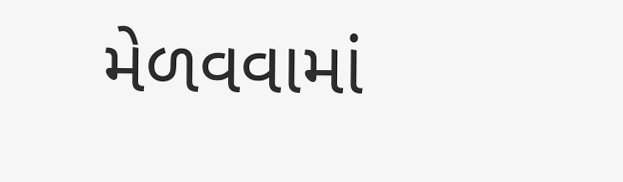મેળવવામાં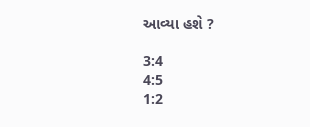આવ્યા હશે ?

3:4
4:5
1:2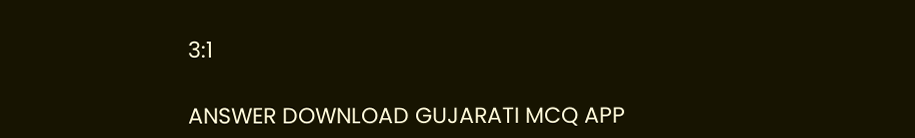3:1

ANSWER DOWNLOAD GUJARATI MCQ APP